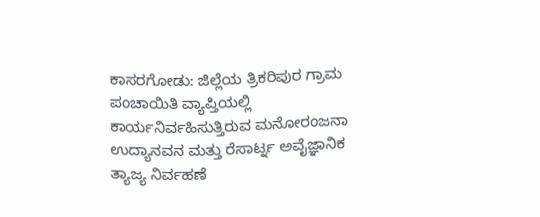ಕಾಸರಗೋಡು: ಜಿಲ್ಲೆಯ ತ್ರಿಕರಿಪುರ ಗ್ರಾಮ ಪಂಚಾಯಿತಿ ವ್ಯಾಪ್ತಿಯಲ್ಲಿ ಕಾರ್ಯನಿರ್ವಹಿಸುತ್ತಿರುವ ಮನೋರಂಜನಾ ಉದ್ಯಾನವನ ಮತ್ತು ರೆಸಾರ್ಟ್ನ ಅವೈಜ್ಞಾನಿಕ ತ್ಯಾಜ್ಯ ನಿರ್ವಹಣೆ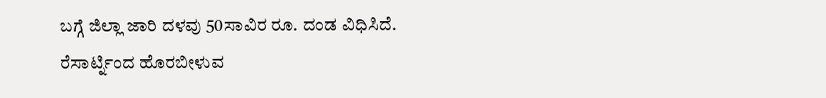ಬಗ್ಗೆ ಜಿಲ್ಲಾ ಜಾರಿ ದಳವು 50ಸಾವಿರ ರೂ. ದಂಡ ವಿಧಿಸಿದೆ.
ರೆಸಾರ್ಟ್ನಿಂದ ಹೊರಬೀಳುವ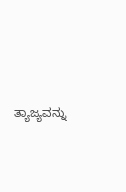ತ್ಯಾಜ್ಯವನ್ನು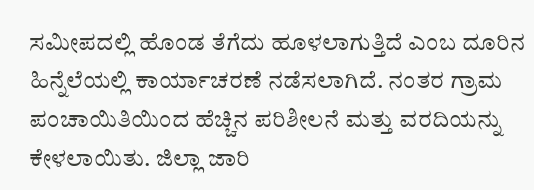ಸಮೀಪದಲ್ಲಿ ಹೊಂಡ ತೆಗೆದು ಹೂಳಲಾಗುತ್ತಿದೆ ಎಂಬ ದೂರಿನ ಹಿನ್ನೆಲೆಯಲ್ಲಿ ಕಾರ್ಯಾಚರಣೆ ನಡೆಸಲಾಗಿದೆ. ನಂತರ ಗ್ರಾಮ ಪಂಚಾಯಿತಿಯಿಂದ ಹೆಚ್ಚಿನ ಪರಿಶೀಲನೆ ಮತ್ತು ವರದಿಯನ್ನು ಕೇಳಲಾಯಿತು. ಜಿಲ್ಲಾ ಜಾರಿ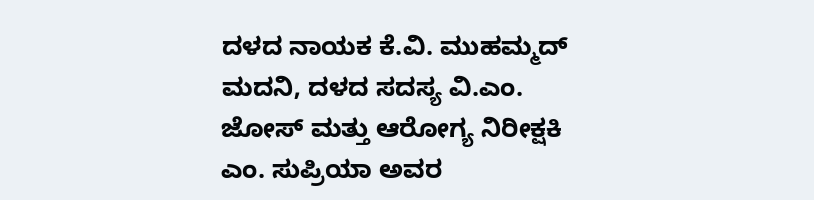ದಳದ ನಾಯಕ ಕೆ.ವಿ. ಮುಹಮ್ಮದ್ ಮದನಿ, ದಳದ ಸದಸ್ಯ ವಿ.ಎಂ. ಜೋಸ್ ಮತ್ತು ಆರೋಗ್ಯ ನಿರೀಕ್ಷಕಿ ಎಂ. ಸುಪ್ರಿಯಾ ಅವರ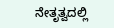ನೇತೃತ್ವದಲ್ಲಿ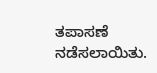ತಪಾಸಣೆ ನಡೆಸಲಾಯಿತು.